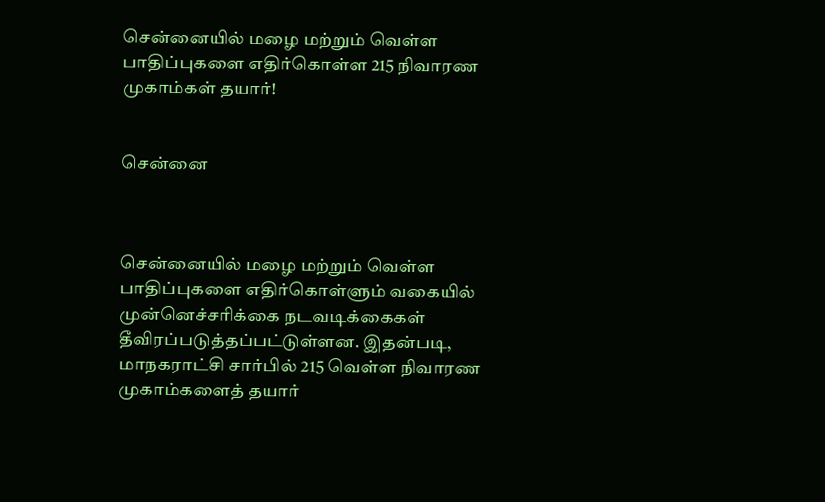சென்னையில் மழை மற்றும் வெள்ள பாதிப்புகளை எதிர்கொள்ள 215 நிவாரண முகாம்கள் தயார்!


சென்னை



சென்னையில் மழை மற்றும் வெள்ள பாதிப்புகளை எதிர்கொள்ளும் வகையில் முன்னெச்சரிக்கை நடவடிக்கைகள் தீவிரப்படுத்தப்பட்டுள்ளன. இதன்படி, மாநகராட்சி சார்பில் 215 வெள்ள நிவாரண முகாம்களைத் தயார்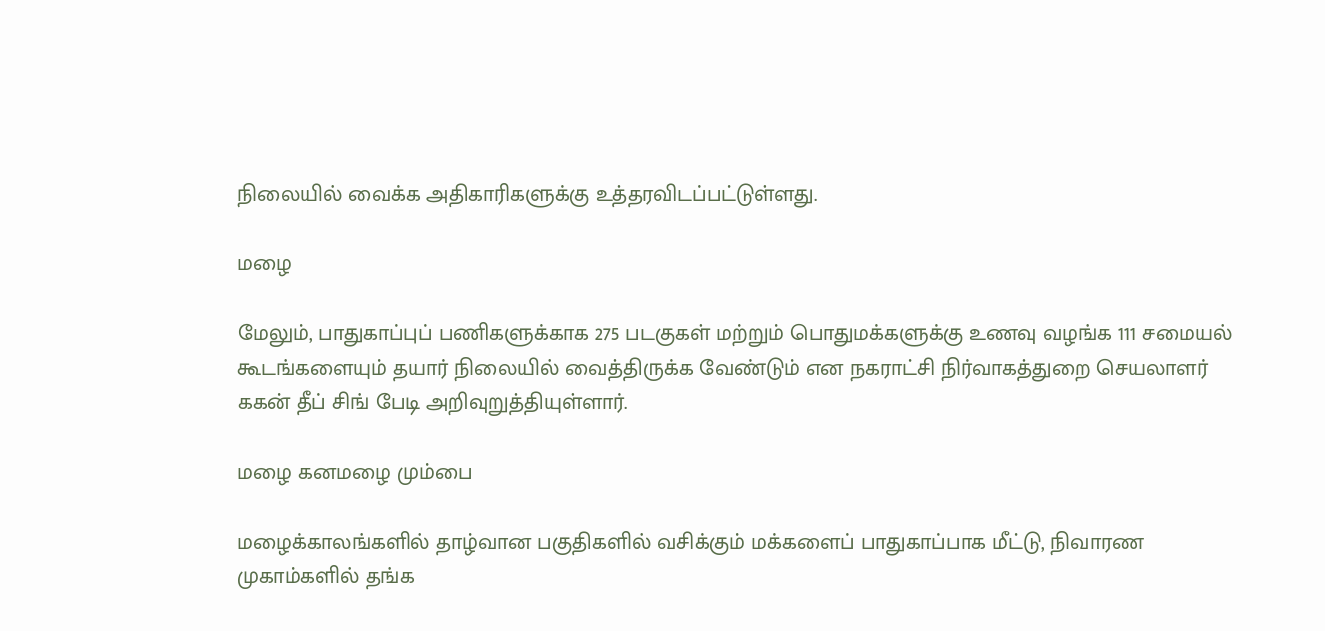நிலையில் வைக்க அதிகாரிகளுக்கு உத்தரவிடப்பட்டுள்ளது.

மழை

மேலும், பாதுகாப்புப் பணிகளுக்காக 275 படகுகள் மற்றும் பொதுமக்களுக்கு உணவு வழங்க 111 சமையல் கூடங்களையும் தயார் நிலையில் வைத்திருக்க வேண்டும் என நகராட்சி நிர்வாகத்துறை செயலாளர் ககன் தீப் சிங் பேடி அறிவுறுத்தியுள்ளார்.

மழை கனமழை மும்பை

மழைக்காலங்களில் தாழ்வான பகுதிகளில் வசிக்கும் மக்களைப் பாதுகாப்பாக மீட்டு, நிவாரண முகாம்களில் தங்க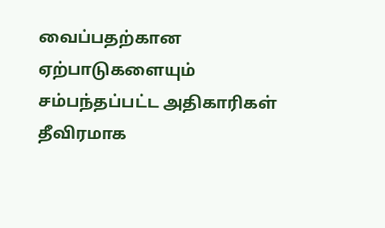வைப்பதற்கான ஏற்பாடுகளையும் சம்பந்தப்பட்ட அதிகாரிகள் தீவிரமாக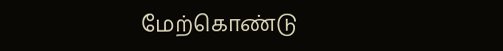மேற்கொண்டு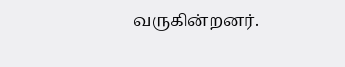வருகின்றனர்.